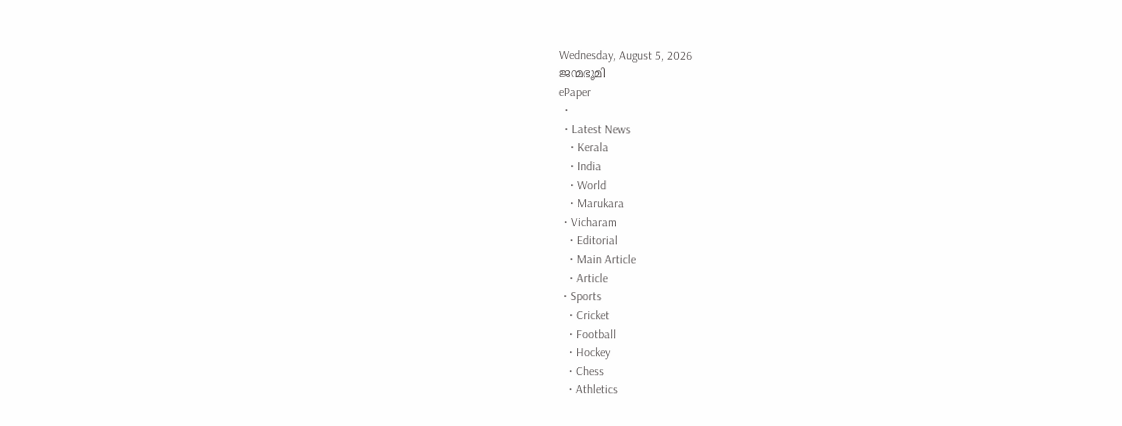Wednesday, August 5, 2026
ജന്മഭൂമി
ePaper
  •
  • Latest News
    • Kerala
    • India
    • World
    • Marukara
  • Vicharam
    • Editorial
    • Main Article
    • Article
  • Sports
    • Cricket
    • Football
    • Hockey
    • Chess
    • Athletics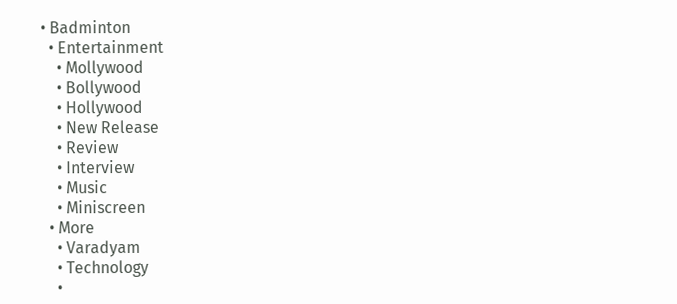• Badminton
  • Entertainment
    • Mollywood
    • Bollywood
    • Hollywood
    • New Release
    • Review
    • Interview
    • Music
    • Miniscreen
  • More
    • Varadyam
    • Technology
    •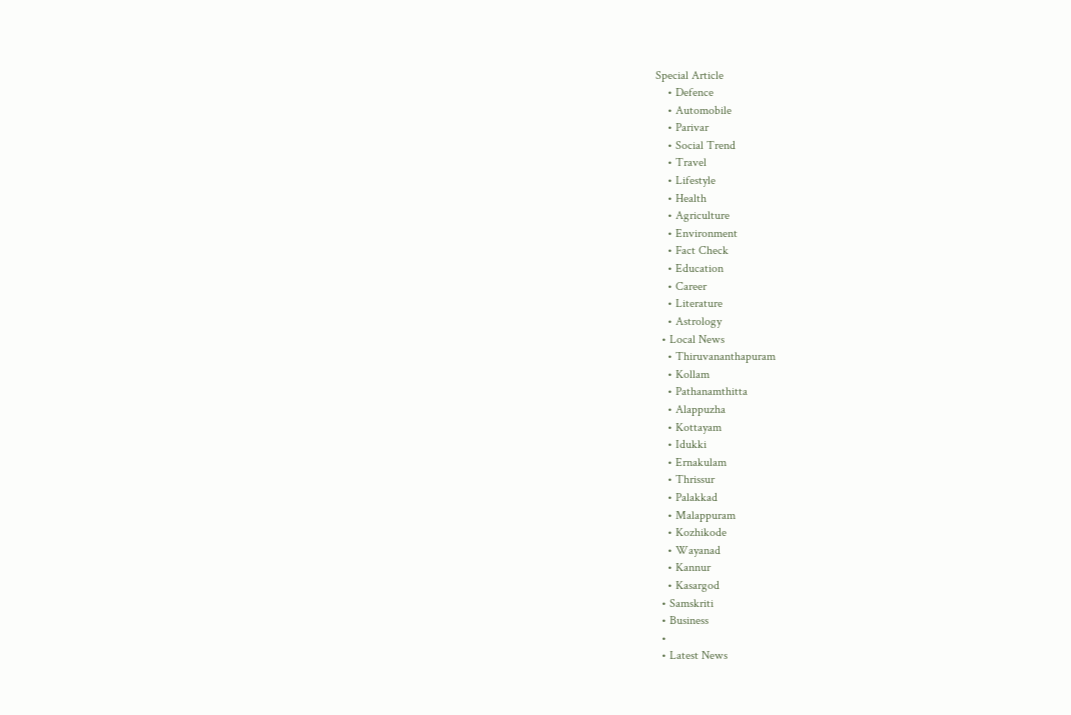Special Article
    • Defence
    • Automobile
    • Parivar
    • Social Trend
    • Travel
    • Lifestyle
    • Health
    • Agriculture
    • Environment
    • Fact Check
    • Education
    • Career
    • Literature
    • Astrology
  • Local News
    • Thiruvananthapuram
    • Kollam
    • Pathanamthitta
    • Alappuzha
    • Kottayam
    • Idukki
    • Ernakulam
    • Thrissur
    • Palakkad
    • Malappuram
    • Kozhikode
    • Wayanad
    • Kannur
    • Kasargod
  • Samskriti
  • Business
  •
  • Latest News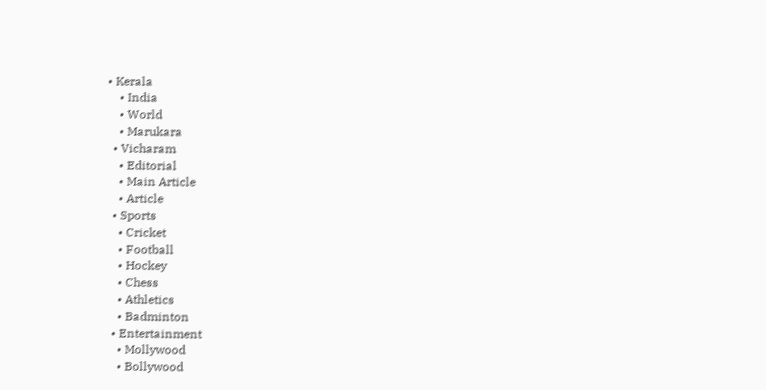• Kerala
    • India
    • World
    • Marukara
  • Vicharam
    • Editorial
    • Main Article
    • Article
  • Sports
    • Cricket
    • Football
    • Hockey
    • Chess
    • Athletics
    • Badminton
  • Entertainment
    • Mollywood
    • Bollywood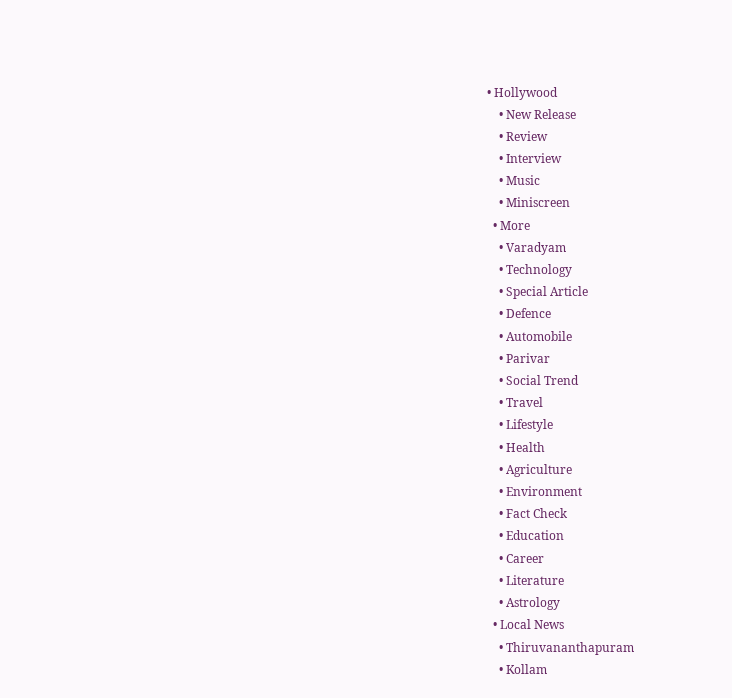• Hollywood
    • New Release
    • Review
    • Interview
    • Music
    • Miniscreen
  • More
    • Varadyam
    • Technology
    • Special Article
    • Defence
    • Automobile
    • Parivar
    • Social Trend
    • Travel
    • Lifestyle
    • Health
    • Agriculture
    • Environment
    • Fact Check
    • Education
    • Career
    • Literature
    • Astrology
  • Local News
    • Thiruvananthapuram
    • Kollam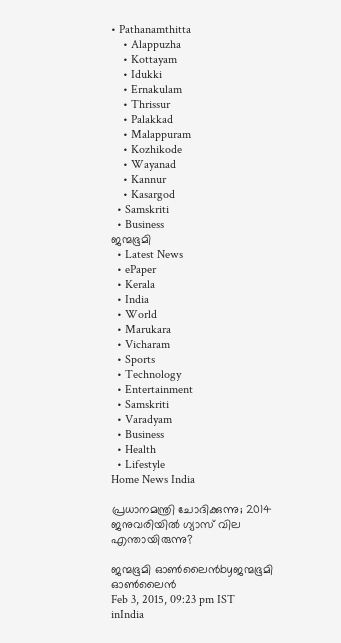• Pathanamthitta
    • Alappuzha
    • Kottayam
    • Idukki
    • Ernakulam
    • Thrissur
    • Palakkad
    • Malappuram
    • Kozhikode
    • Wayanad
    • Kannur
    • Kasargod
  • Samskriti
  • Business
ജന്മഭൂമി
  • Latest News
  • ePaper
  • Kerala
  • India
  • World
  • Marukara
  • Vicharam
  • Sports
  • Technology
  • Entertainment
  • Samskriti
  • Varadyam
  • Business
  • Health
  • Lifestyle
Home News India

പ്രധാനമന്ത്രി ചോദിക്കുന്നു; 2014 ജനുവരിയില്‍ ഗ്യാസ് വില എന്തായിരുന്നു?

ജന്മഭൂമി ഓണ്‍ലൈന്‍byജന്മഭൂമി ഓണ്‍ലൈന്‍
Feb 3, 2015, 09:23 pm IST
inIndia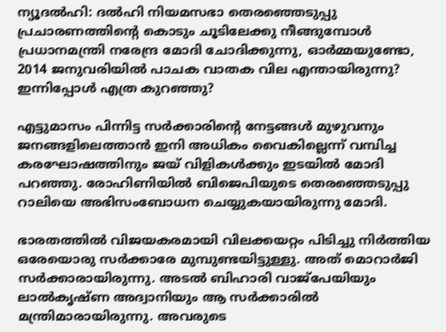ന്യൂദല്‍ഹി: ദല്‍ഹി നിയമസഭാ തെരഞ്ഞെടുപ്പു പ്രചാരണത്തിന്റെ കൊടും ചൂടിലേക്കു നീങ്ങുമ്പോള്‍ പ്രധാനമന്ത്രി നരേന്ദ്ര മോദി ചോദിക്കുന്നു, ഓര്‍മ്മയുണ്ടോ, 2014 ജനുവരിയില്‍ പാചക വാതക വില എന്തായിരുന്നു? ഇന്നിപ്പോള്‍ എത്ര കുറഞ്ഞു?

എട്ടുമാസം പിന്നിട്ട സര്‍ക്കാരിന്റെ നേട്ടങ്ങള്‍ മുഴുവനും ജനങ്ങളിലെത്താന്‍ ഇനി അധികം വൈകില്ലെന്ന് വമ്പിച്ച കരഘോഷത്തിനും ജയ് വിളികള്‍ക്കും ഇടയില്‍ മോദി പറഞ്ഞു. രോഹിണിയില്‍ ബിജെപിയുടെ തെരഞ്ഞെടുപ്പു റാലിയെ അഭിസംബോധന ചെയ്യുകയായിരുന്നു മോദി.

ഭാരതത്തില്‍ വിജയകരമായി വിലക്കയറ്റം പിടിച്ചു നിര്‍ത്തിയ ഒരേയൊരു സര്‍ക്കാരേ മുമ്പുണ്ടയിട്ടുള്ളു. അത് മൊറാര്‍ജി സര്‍ക്കാരായിരുന്നു. അടല്‍ ബിഹാരി വാജ്‌പേയിയും ലാല്‍കൃഷ്ണ അദ്വാനിയും ആ സര്‍ക്കാരില്‍ മന്ത്രിമാരായിരുന്നു. അവരുടെ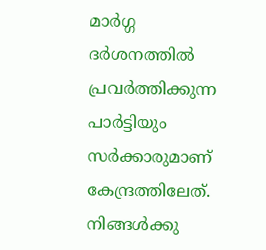മാര്‍ഗ്ഗ ദര്‍ശനത്തില്‍ പ്രവര്‍ത്തിക്കുന്ന പാര്‍ട്ടിയും സര്‍ക്കാരുമാണ് കേന്ദ്രത്തിലേത്. നിങ്ങള്‍ക്കു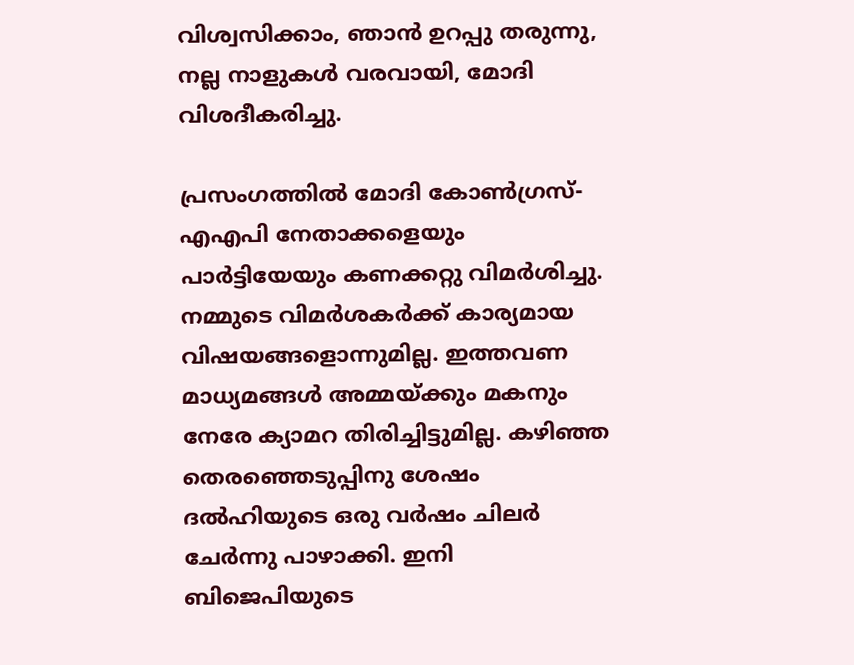വിശ്വസിക്കാം, ഞാന്‍ ഉറപ്പു തരുന്നു, നല്ല നാളുകള്‍ വരവായി, മോദി വിശദീകരിച്ചു.

പ്രസംഗത്തില്‍ മോദി കോണ്‍ഗ്രസ്-എഎപി നേതാക്കളെയും പാര്‍ട്ടിയേയും കണക്കറ്റു വിമര്‍ശിച്ചു. നമ്മുടെ വിമര്‍ശകര്‍ക്ക് കാര്യമായ വിഷയങ്ങളൊന്നുമില്ല. ഇത്തവണ മാധ്യമങ്ങള്‍ അമ്മയ്‌ക്കും മകനും നേരേ ക്യാമറ തിരിച്ചിട്ടുമില്ല. കഴിഞ്ഞ തെരഞ്ഞെടുപ്പിനു ശേഷം ദല്‍ഹിയുടെ ഒരു വര്‍ഷം ചിലര്‍ ചേര്‍ന്നു പാഴാക്കി. ഇനി ബിജെപിയുടെ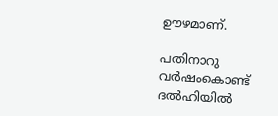ഊഴമാണ്.

പതിനാറു വര്‍ഷംകൊണ്ട് ദല്‍ഹിയില്‍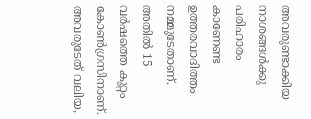അവരുണ്ടാക്കിയ നാശങ്ങള്‍ക്കു പരിഹാരം കാണേണ്ട ഉത്തരവാദിത്തം നമ്മുടേതാണ്. അതില്‍ 15 വര്‍ഷത്തെ കുറ്റം കോണ്‍ഗ്രസിനാണ്. അവരുടേത് വലിയ,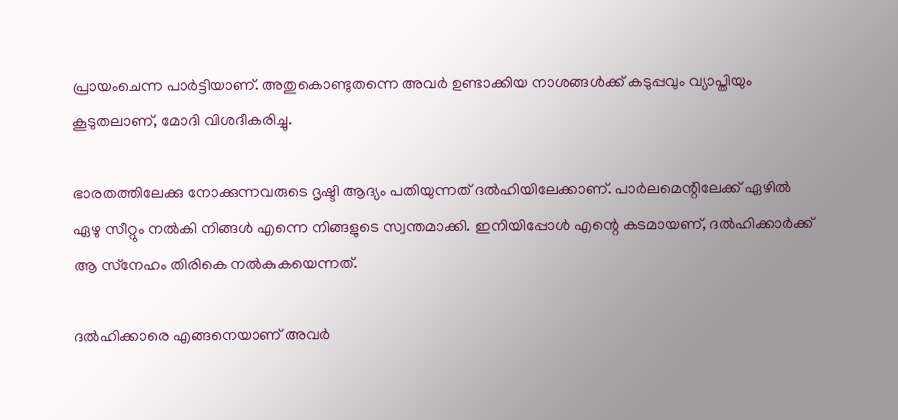പ്രായംചെന്ന പാര്‍ട്ടിയാണ്. അതുകൊണ്ടുതന്നെ അവര്‍ ഉണ്ടാക്കിയ നാശങ്ങള്‍ക്ക് കടുപ്പവും വ്യാപ്തിയും കൂടുതലാണ്, മോദി വിശദീകരിച്ചു.

ഭാരതത്തിലേക്കു നോക്കുന്നവരുടെ ദൃഷ്ടി ആദ്യം പതിയുന്നത് ദല്‍ഹിയിലേക്കാണ്. പാര്‍ലമെന്റിലേക്ക് ഏഴില്‍ ഏഴു സീറ്റും നല്‍കി നിങ്ങള്‍ എന്നെ നിങ്ങളുടെ സ്വന്തമാക്കി. ഇനിയിപ്പോള്‍ എന്റെ കടമായണ്, ദല്‍ഹിക്കാര്‍ക്ക് ആ സ്‌നേഹം തിരികെ നല്‍കുകയെന്നത്.

ദല്‍ഹിക്കാരെ എങ്ങനെയാണ് അവര്‍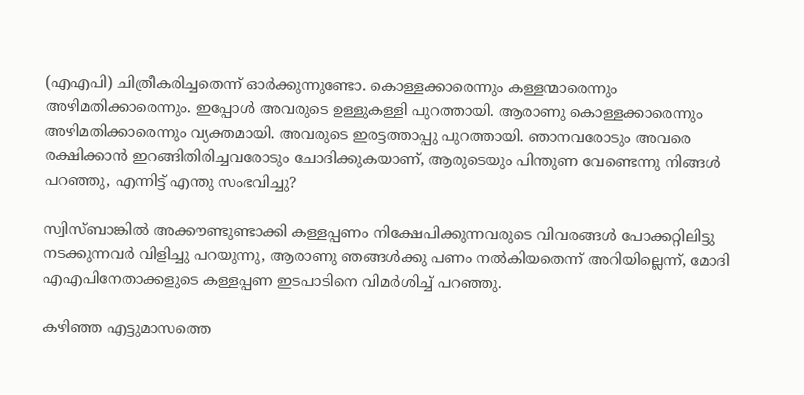(എഎപി) ചിത്രീകരിച്ചതെന്ന് ഓര്‍ക്കുന്നുണ്ടോ. കൊള്ളക്കാരെന്നും കള്ളന്മാരെന്നും അഴിമതിക്കാരെന്നും. ഇപ്പോള്‍ അവരുടെ ഉള്ളുകള്ളി പുറത്തായി. ആരാണു കൊള്ളക്കാരെന്നും അഴിമതിക്കാരെന്നും വ്യക്തമായി. അവരുടെ ഇരട്ടത്താപ്പു പുറത്തായി. ഞാനവരോടും അവരെ രക്ഷിക്കാന്‍ ഇറങ്ങിതിരിച്ചവരോടും ചോദിക്കുകയാണ്, ആരുടെയും പിന്തുണ വേണ്ടെന്നു നിങ്ങള്‍ പറഞ്ഞു, എന്നിട്ട് എന്തു സംഭവിച്ചു?

സ്വിസ്ബാങ്കില്‍ അക്കൗണ്ടുണ്ടാക്കി കള്ളപ്പണം നിക്ഷേപിക്കുന്നവരുടെ വിവരങ്ങള്‍ പോക്കറ്റിലിട്ടു നടക്കുന്നവര്‍ വിളിച്ചു പറയുന്നു, ആരാണു ഞങ്ങള്‍ക്കു പണം നല്‍കിയതെന്ന് അറിയില്ലെന്ന്, മോദി എഎപിനേതാക്കളുടെ കള്ളപ്പണ ഇടപാടിനെ വിമര്‍ശിച്ച് പറഞ്ഞു.

കഴിഞ്ഞ എട്ടുമാസത്തെ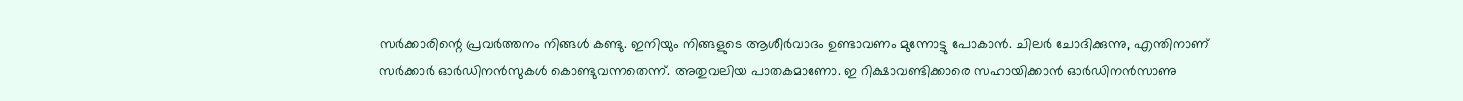സര്‍ക്കാരിന്റെ പ്രവര്‍ത്തനം നിങ്ങള്‍ കണ്ടു. ഇനിയും നിങ്ങളുടെ ആശീര്‍വാദം ഉണ്ടാവണം മുന്നോട്ടു പോകാന്‍. ചിലര്‍ ചോദിക്കുന്നു, എന്തിനാണ് സര്‍ക്കാര്‍ ഓര്‍ഡിനന്‍സുകള്‍ കൊണ്ടുവന്നതെന്ന്. അതുവലിയ പാതകമാണോ. ഇ റിക്ഷാവണ്ടിക്കാരെ സഹായിക്കാന്‍ ഓര്‍ഡിനന്‍സാണു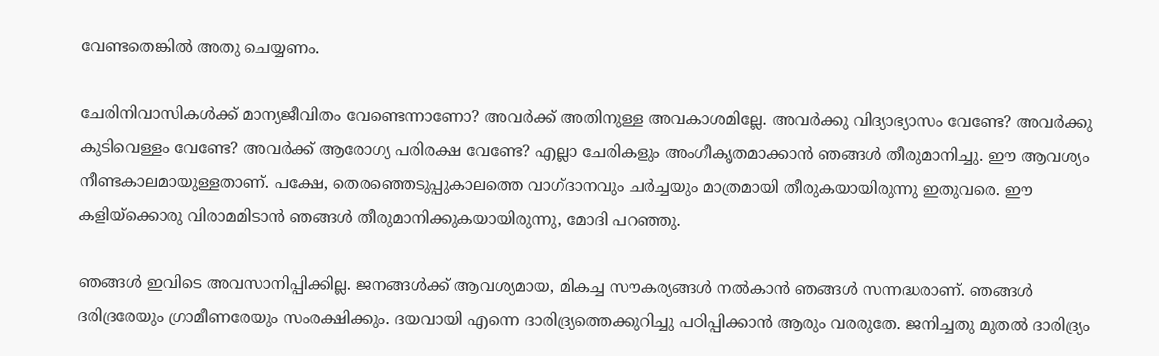വേണ്ടതെങ്കില്‍ അതു ചെയ്യണം.

ചേരിനിവാസികള്‍ക്ക് മാന്യജീവിതം വേണ്ടെന്നാണോ? അവര്‍ക്ക് അതിനുള്ള അവകാശമില്ലേ. അവര്‍ക്കു വിദ്യാഭ്യാസം വേണ്ടേ? അവര്‍ക്കു കുടിവെള്ളം വേണ്ടേ? അവര്‍ക്ക് ആരോഗ്യ പരിരക്ഷ വേണ്ടേ? എല്ലാ ചേരികളും അംഗീകൃതമാക്കാന്‍ ഞങ്ങള്‍ തീരുമാനിച്ചു. ഈ ആവശ്യം നീണ്ടകാലമായുള്ളതാണ്. പക്ഷേ, തെരഞ്ഞെടുപ്പുകാലത്തെ വാഗ്ദാനവും ചര്‍ച്ചയും മാത്രമായി തീരുകയായിരുന്നു ഇതുവരെ. ഈ കളിയ്‌ക്കൊരു വിരാമമിടാന്‍ ഞങ്ങള്‍ തീരുമാനിക്കുകയായിരുന്നു, മോദി പറഞ്ഞു.

ഞങ്ങള്‍ ഇവിടെ അവസാനിപ്പിക്കില്ല. ജനങ്ങള്‍ക്ക് ആവശ്യമായ, മികച്ച സൗകര്യങ്ങള്‍ നല്‍കാന്‍ ഞങ്ങള്‍ സന്നദ്ധരാണ്. ഞങ്ങള്‍ ദരിദ്രരേയും ഗ്രാമീണരേയും സംരക്ഷിക്കും. ദയവായി എന്നെ ദാരിദ്ര്യത്തെക്കുറിച്ചു പഠിപ്പിക്കാന്‍ ആരും വരരുതേ. ജനിച്ചതു മുതല്‍ ദാരിദ്ര്യം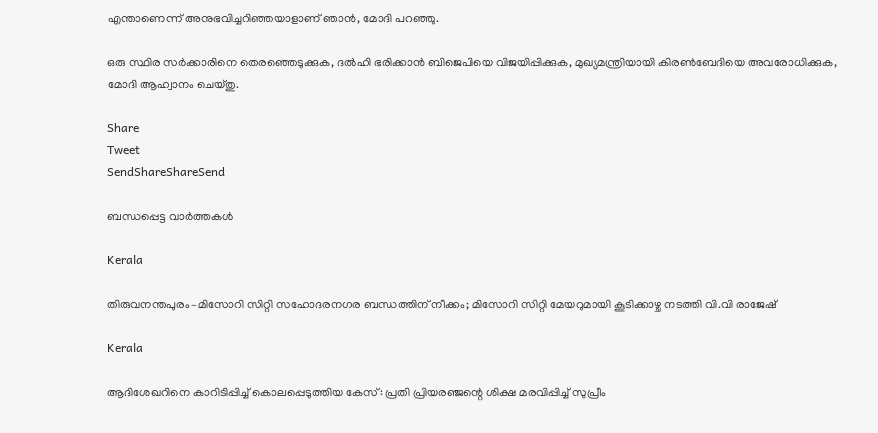എന്താണെന്ന് അനുഭവിച്ചറിഞ്ഞയാളാണ് ഞാന്‍, മോദി പറഞ്ഞു.

ഒരു സ്ഥിര സര്‍ക്കാരിനെ തെരഞ്ഞെടുക്കുക, ദല്‍ഹി ഭരിക്കാന്‍ ബിജെപിയെ വിജയിപ്പിക്കുക, മുഖ്യമന്ത്രിയായി കിരണ്‍ബേദിയെ അവരോധിക്കുക, മോദി ആഹ്വാനം ചെയ്തു.

Share
Tweet
SendShareShareSend

ബന്ധപ്പെട്ട വാര്‍ത്തകള്‍

Kerala

തിരുവനന്തപുരം–മിസോറി സിറ്റി സഹോദരനഗര ബന്ധത്തിന് നീക്കം; മിസോറി സിറ്റി മേയറുമായി കൂടിക്കാഴ്ച നടത്തി വി.വി രാജേഷ്

Kerala

ആദിശേഖറിനെ കാറിടിപ്പിച്ച് കൊലപ്പെടുത്തിയ കേസ്: പ്രതി പ്രിയരഞ്ജന്റെ ശിക്ഷ മരവിപ്പിച്ച് സുപ്രീം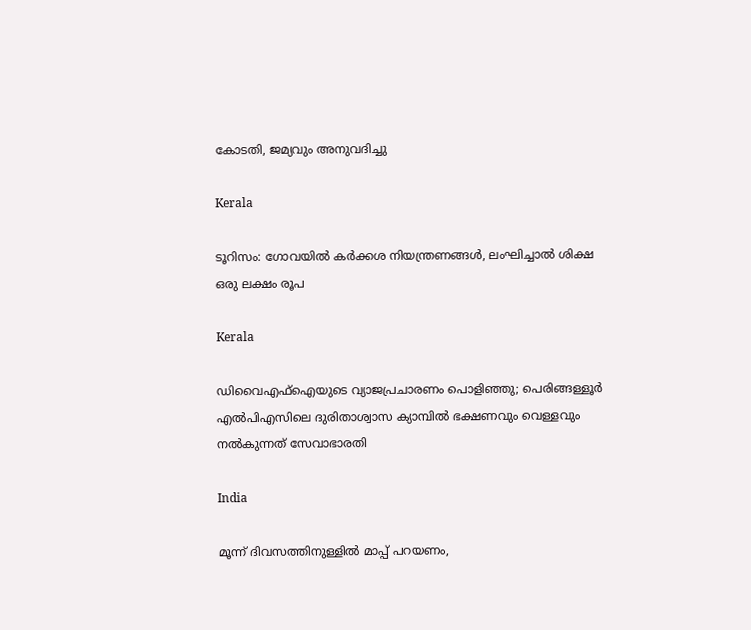കോടതി, ജമ്യവും അനുവദിച്ചു

Kerala

ടൂറിസം: ഗോവയിൽ കർക്കശ നിയന്ത്രണങ്ങൾ, ലംഘിച്ചാൽ ശിക്ഷ ഒരു ലക്ഷം രൂപ

Kerala

ഡിവൈഎഫ്‌ഐയുടെ വ്യാജപ്രചാരണം പൊളിഞ്ഞു; പെരിങ്ങള്ളൂര്‍ എല്‍പിഎസിലെ ദുരിതാശ്വാസ ക്യാമ്പില്‍ ഭക്ഷണവും വെള്ളവും നല്‍കുന്നത് സേവാഭാരതി

India

മൂന്ന് ദിവസത്തിനുള്ളിൽ മാപ്പ് പറയണം,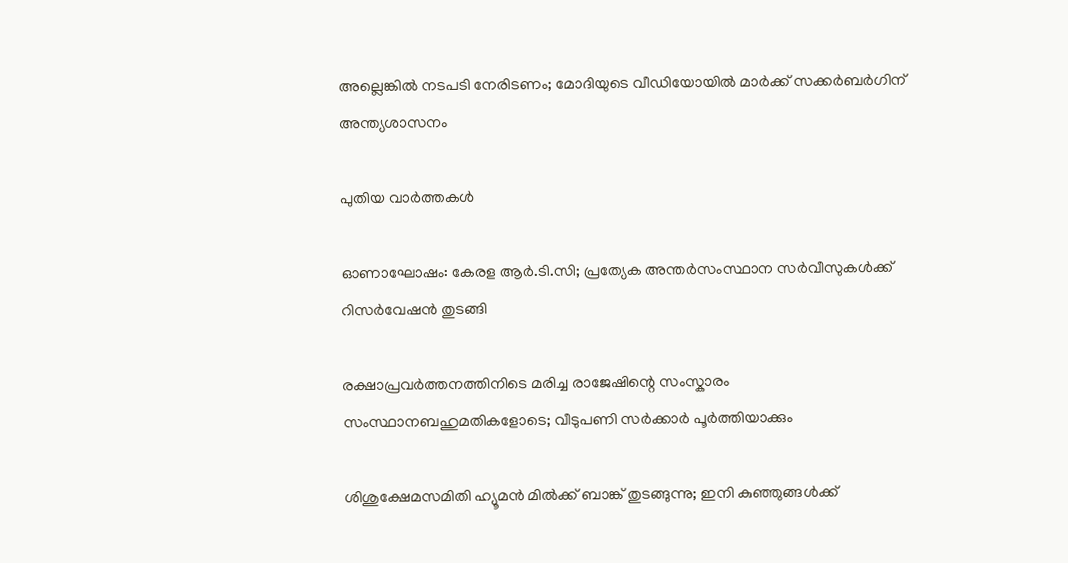അല്ലെങ്കിൽ നടപടി നേരിടണം; മോദിയുടെ വീഡിയോയിൽ മാർക്ക് സക്കർബർഗിന് അന്ത്യശാസനം

പുതിയ വാര്‍ത്തകള്‍

ഓണാഘോഷം: കേരള ആര്‍.ടി.സി; പ്രത്യേക അന്തര്‍സംസ്ഥാന സര്‍വീസുകള്‍ക്ക് റിസര്‍വേഷന്‍ തുടങ്ങി

രക്ഷാപ്രവർത്തനത്തിനിടെ മരിച്ച രാജേഷിന്റെ സംസ്കാരം സംസ്ഥാനബഹുമതികളോടെ; വീടുപണി സർക്കാർ പൂർത്തിയാക്കും

ശിശുക്ഷേമസമിതി ഹ്യൂമന്‍ മില്‍ക്ക് ബാങ്ക് തുടങ്ങുന്നു; ഇനി കുഞ്ഞുങ്ങള്‍ക്ക്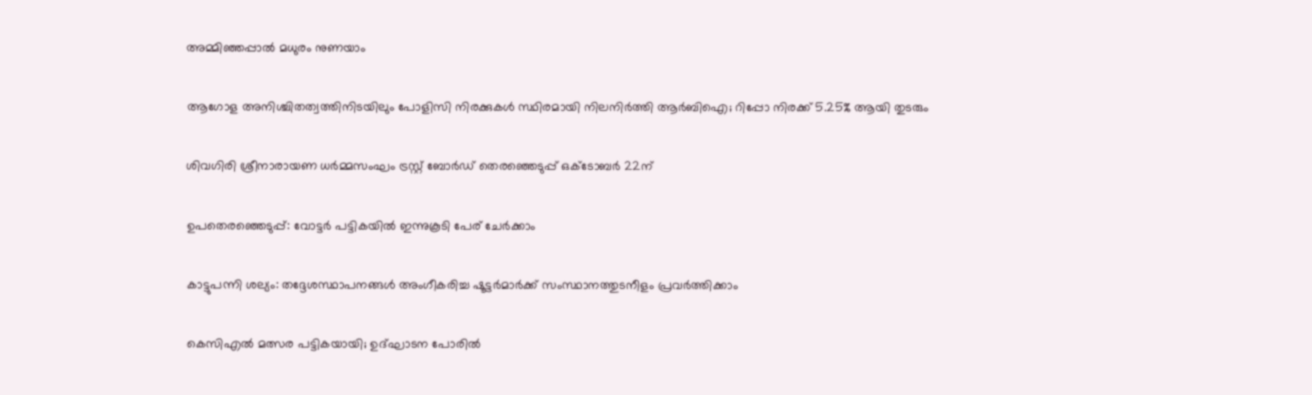അമ്മിഞ്ഞപ്പാല്‍ മധുരം നുണയാം

ആഗോള അനിശ്ചിതത്വത്തിനിടയിലും പോളിസി നിരക്കുകൾ സ്ഥിരമായി നിലനിർത്തി ആർബിഐ; റിപ്പോ നിരക്ക് 5.25% ആയി തുടരും

ശിവഗിരി ശ്രീനാരായണ ധര്‍മ്മസംഘം ട്രസ്റ്റ് ബോര്‍ഡ് തെരഞ്ഞെടുപ്പ് ഒക്‌ടോബര്‍ 22ന്

ഉപതെരഞ്ഞെടുപ്പ്: വോട്ടര്‍ പട്ടികയില്‍ ഇന്നുകൂടി പേര് ചേര്‍ക്കാം

കാട്ടുപന്നി ശല്യം: തദ്ദേശസ്ഥാപനങ്ങള്‍ അംഗീകരിച്ച ഷൂട്ടര്‍മാര്‍ക്ക് സംസ്ഥാനത്തുടനീളം പ്രവര്‍ത്തിക്കാം

കെസിഎല്‍ മത്സര പട്ടികയായി; ഉദ്ഘാടന പോരില്‍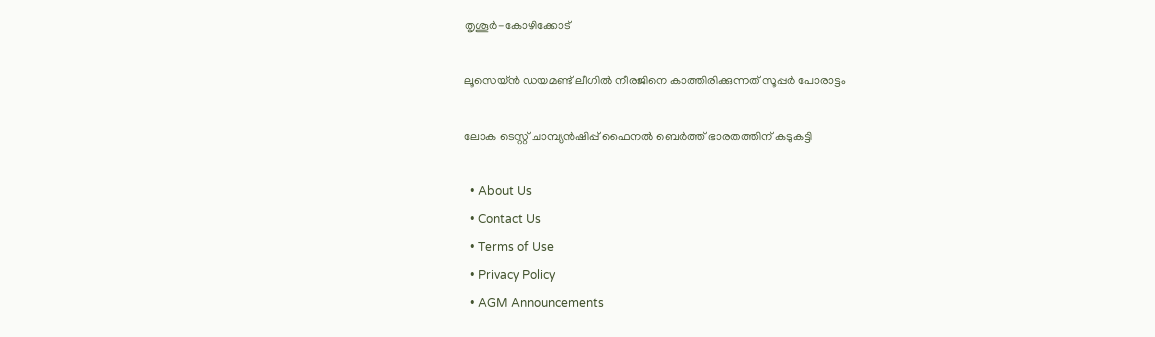തൃശൂര്‍-കോഴിക്കോട്

ലൂസെയ്ന്‍ ഡയമണ്ട് ലീഗില്‍ നീരജിനെ കാത്തിരിക്കുന്നത് സൂപ്പര്‍ പോരാട്ടം

ലോക ടെസ്റ്റ് ചാമ്പ്യന്‍ഷിപ്പ് ഫൈനല്‍ ബെര്‍ത്ത് ഭാരതത്തിന് കടുകട്ടി

  • About Us
  • Contact Us
  • Terms of Use
  • Privacy Policy
  • AGM Announcements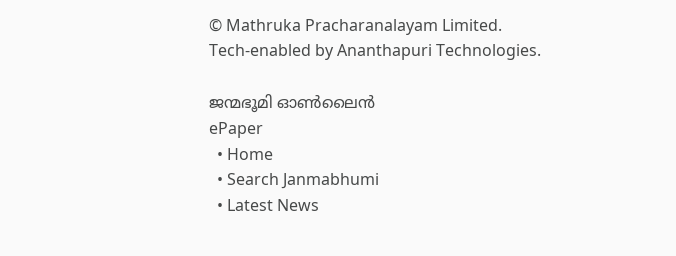© Mathruka Pracharanalayam Limited.
Tech-enabled by Ananthapuri Technologies.

ജന്മഭൂമി ഓണ്‍ലൈന്‍
ePaper
  • Home
  • Search Janmabhumi
  • Latest News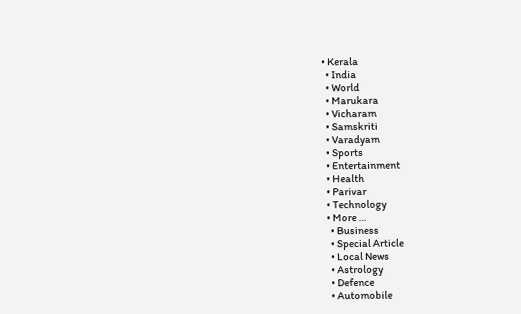• Kerala
  • India
  • World
  • Marukara
  • Vicharam
  • Samskriti
  • Varadyam
  • Sports
  • Entertainment
  • Health
  • Parivar
  • Technology
  • More …
    • Business
    • Special Article
    • Local News
    • Astrology
    • Defence
    • Automobile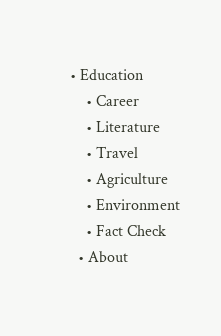• Education
    • Career
    • Literature
    • Travel
    • Agriculture
    • Environment
    • Fact Check
  • About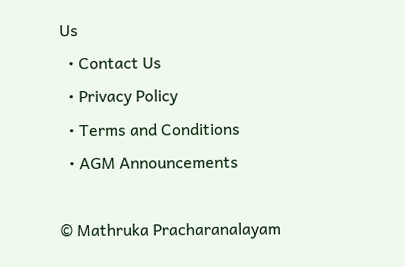Us
  • Contact Us
  • Privacy Policy
  • Terms and Conditions
  • AGM Announcements

© Mathruka Pracharanalayam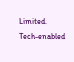Limited.
Tech-enabled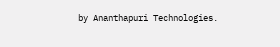by Ananthapuri Technologies.